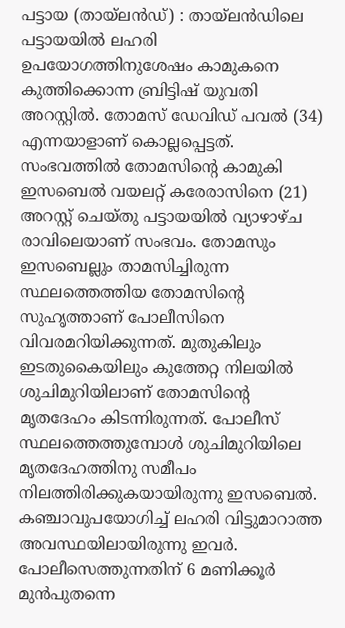പട്ടായ (തായ്ലൻഡ്) : തായ്ലൻഡിലെ പട്ടായയിൽ ലഹരി ഉപയോഗത്തിനുശേഷം കാമുകനെ കുത്തിക്കൊന്ന ബ്രിട്ടിഷ് യുവതി അറസ്റ്റിൽ. തോമസ് ഡേവിഡ് പവൽ (34) എന്നയാളാണ് കൊല്ലപ്പെട്ടത്. സംഭവത്തിൽ തോമസിന്റെ കാമുകി ഇസബെൽ വയലറ്റ് കരേരാസിനെ (21) അറസ്റ്റ് ചെയ്തു പട്ടായയിൽ വ്യാഴാഴ്ച രാവിലെയാണ് സംഭവം. തോമസും ഇസബെല്ലും താമസിച്ചിരുന്ന സ്ഥലത്തെത്തിയ തോമസിന്റെ സുഹൃത്താണ് പോലീസിനെ വിവരമറിയിക്കുന്നത്. മുതുകിലും ഇടതുകൈയിലും കുത്തേറ്റ നിലയിൽ ശുചിമുറിയിലാണ് തോമസിന്റെ മൃതദേഹം കിടന്നിരുന്നത്. പോലീസ് സ്ഥലത്തെത്തുമ്പോൾ ശുചിമുറിയിലെ മൃതദേഹത്തിനു സമീപം നിലത്തിരിക്കുകയായിരുന്നു ഇസബെൽ.
കഞ്ചാവുപയോഗിച്ച് ലഹരി വിട്ടുമാറാത്ത അവസ്ഥയിലായിരുന്നു ഇവർ. പോലീസെത്തുന്നതിന് 6 മണിക്കൂർ മുൻപുതന്നെ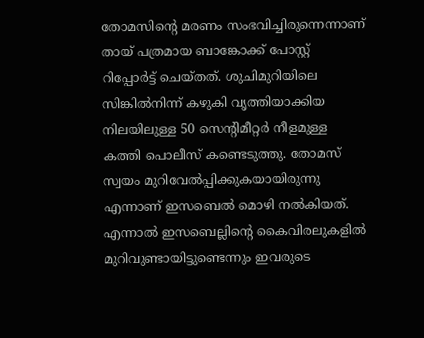തോമസിന്റെ മരണം സംഭവിച്ചിരുന്നെന്നാണ് തായ് പത്രമായ ബാങ്കോക്ക് പോസ്റ്റ് റിപ്പോർട്ട് ചെയ്തത്. ശുചിമുറിയിലെ സിങ്കിൽനിന്ന് കഴുകി വൃത്തിയാക്കിയ നിലയിലുള്ള 50 സെന്റിമീറ്റർ നീളമുള്ള കത്തി പൊലീസ് കണ്ടെടുത്തു. തോമസ് സ്വയം മുറിവേൽപ്പിക്കുകയായിരുന്നു എന്നാണ് ഇസബെൽ മൊഴി നൽകിയത്. എന്നാൽ ഇസബെല്ലിന്റെ കൈവിരലുകളിൽ മുറിവുണ്ടായിട്ടുണ്ടെന്നും ഇവരുടെ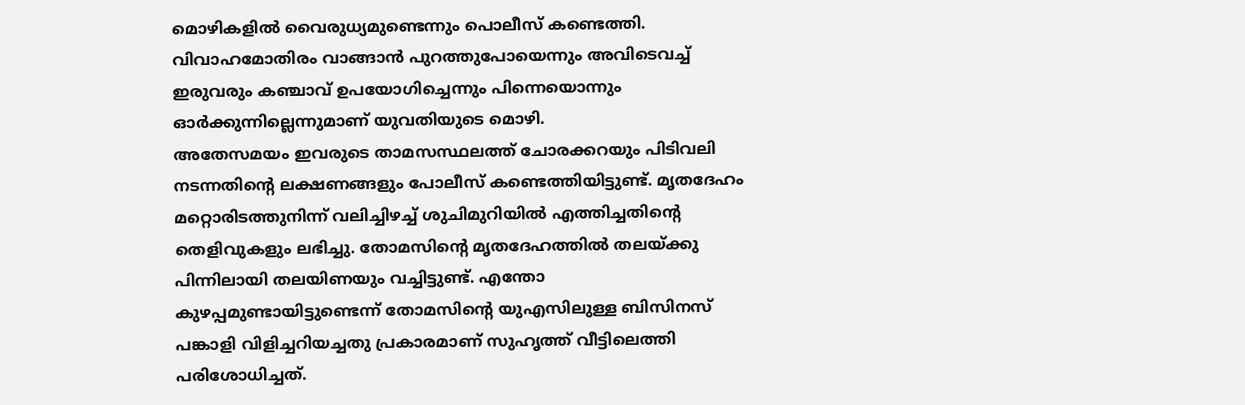മൊഴികളിൽ വൈരുധ്യമുണ്ടെന്നും പൊലീസ് കണ്ടെത്തി. വിവാഹമോതിരം വാങ്ങാൻ പുറത്തുപോയെന്നും അവിടെവച്ച് ഇരുവരും കഞ്ചാവ് ഉപയോഗിച്ചെന്നും പിന്നെയൊന്നും ഓർക്കുന്നില്ലെന്നുമാണ് യുവതിയുടെ മൊഴി.
അതേസമയം ഇവരുടെ താമസസ്ഥലത്ത് ചോരക്കറയും പിടിവലി നടന്നതിന്റെ ലക്ഷണങ്ങളും പോലീസ് കണ്ടെത്തിയിട്ടുണ്ട്. മൃതദേഹം മറ്റൊരിടത്തുനിന്ന് വലിച്ചിഴച്ച് ശുചിമുറിയിൽ എത്തിച്ചതിന്റെ തെളിവുകളും ലഭിച്ചു. തോമസിന്റെ മൃതദേഹത്തിൽ തലയ്ക്കു പിന്നിലായി തലയിണയും വച്ചിട്ടുണ്ട്. എന്തോ കുഴപ്പമുണ്ടായിട്ടുണ്ടെന്ന് തോമസിന്റെ യുഎസിലുള്ള ബിസിനസ് പങ്കാളി വിളിച്ചറിയച്ചതു പ്രകാരമാണ് സുഹൃത്ത് വീട്ടിലെത്തി പരിശോധിച്ചത്.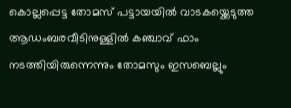കൊല്ലപ്പെട്ട തോമസ് പട്ടായയിൽ വാടകയ്ക്കെടുത്ത ആഡംബരവീടിനുള്ളിൽ കഞ്ചാവ് ഫാം നടത്തിയിരുന്നെന്നും തോമസും ഇസബെല്ലും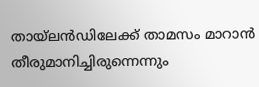തായ്ലൻഡിലേക്ക് താമസം മാറാൻ തീരുമാനിച്ചിരുന്നെന്നും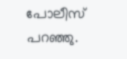പോലീസ് പറഞ്ഞു.